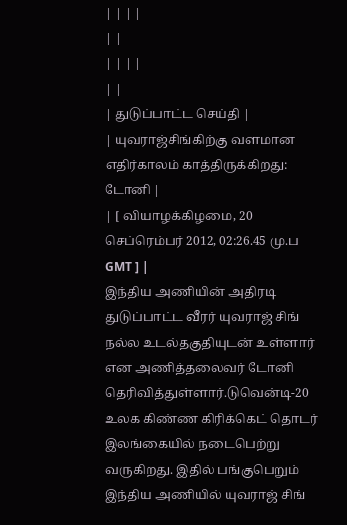| | | |
| |
| | | |
| |
| துடுப்பாட்ட செய்தி |
| யுவராஜ்சிங்கிற்கு வளமான எதிர்காலம் காத்திருக்கிறது: டோனி |
| [ வியாழக்கிழமை, 20 செப்ரெம்பர் 2012, 02:26.45 மு.ப GMT ] |
இந்திய அணியின் அதிரடி துடுப்பாட்ட வீரர் யுவராஜ் சிங் நல்ல உடல்தகுதியுடன் உள்ளார் என அணித்தலைவர் டோனி தெரிவித்துள்ளார்.டுவென்டி-20 உலக கிண்ண கிரிக்கெட் தொடர் இலங்கையில் நடைபெற்று வருகிறது. இதில் பங்குபெறும் இந்திய அணியில் யுவராஜ் சிங்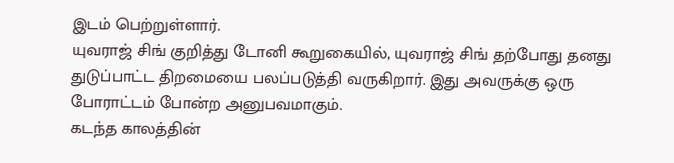இடம் பெற்றுள்ளார்.
யுவராஜ் சிங் குறித்து டோனி கூறுகையில், யுவராஜ் சிங் தற்போது தனது துடுப்பாட்ட திறமையை பலப்படுத்தி வருகிறார். இது அவருக்கு ஒரு போராட்டம் போன்ற அனுபவமாகும்.
கடந்த காலத்தின்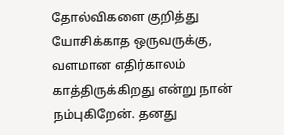தோல்விகளை குறித்து யோசிக்காத ஒருவருக்கு, வளமான எதிர்காலம் காத்திருக்கிறது என்று நான் நம்புகிறேன். தனது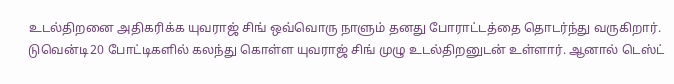உடல்திறனை அதிகரிக்க யுவராஜ் சிங் ஒவ்வொரு நாளும் தனது போராட்டத்தை தொடர்ந்து வருகிறார்.
டுவென்டி20 போட்டிகளில் கலந்து கொள்ள யுவராஜ் சிங் முழு உடல்திறனுடன் உள்ளார். ஆனால் டெஸ்ட்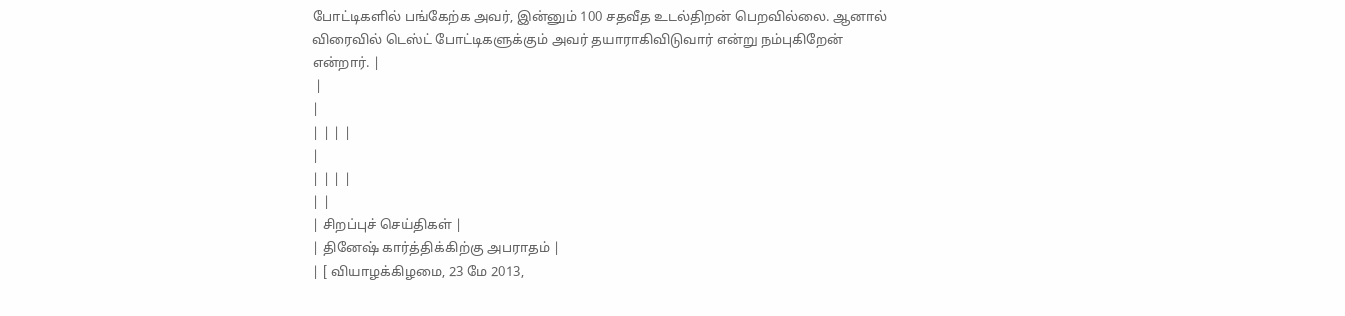போட்டிகளில் பங்கேற்க அவர், இன்னும் 100 சதவீத உடல்திறன் பெறவில்லை. ஆனால் விரைவில் டெஸ்ட் போட்டிகளுக்கும் அவர் தயாராகிவிடுவார் என்று நம்புகிறேன் என்றார். |
 |
|
| | | |
|
| | | |
| |
| சிறப்புச் செய்திகள் |
| தினேஷ் கார்த்திக்கிற்கு அபராதம் |
| [ வியாழக்கிழமை, 23 மே 2013,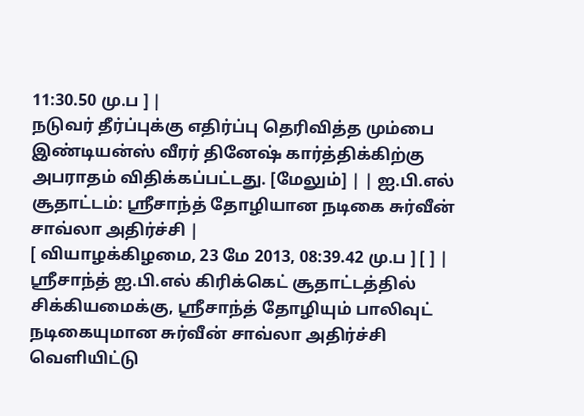11:30.50 மு.ப ] |
நடுவர் தீர்ப்புக்கு எதிர்ப்பு தெரிவித்த மும்பை இண்டியன்ஸ் வீரர் தினேஷ் கார்த்திக்கிற்கு அபராதம் விதிக்கப்பட்டது. [மேலும்] | | ஐ.பி.எல் சூதாட்டம்: ஸ்ரீசாந்த் தோழியான நடிகை சுர்வீன் சாவ்லா அதிர்ச்சி |
[ வியாழக்கிழமை, 23 மே 2013, 08:39.42 மு.ப ] [ ] |
ஸ்ரீசாந்த் ஐ.பி.எல் கிரிக்கெட் சூதாட்டத்தில் சிக்கியமைக்கு, ஸ்ரீசாந்த் தோழியும் பாலிவுட் நடிகையுமான சுர்வீன் சாவ்லா அதிர்ச்சி வெளியிட்டு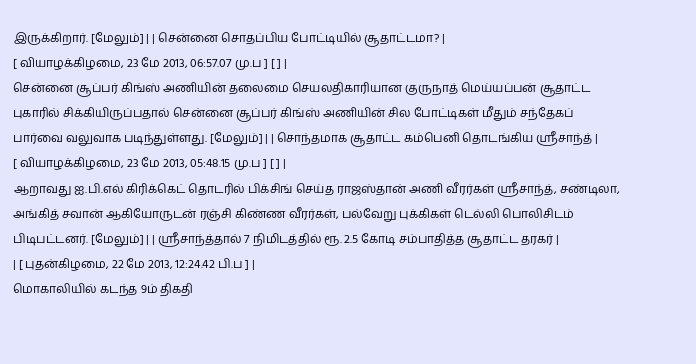இருக்கிறார். [மேலும்] | | சென்னை சொதப்பிய போட்டியில் சூதாட்டமா? |
[ வியாழக்கிழமை, 23 மே 2013, 06:57.07 மு.ப ] [ ] |
சென்னை சூப்பர் கிங்ஸ் அணியின் தலைமை செயலதிகாரியான குருநாத் மெய்யப்பன் சூதாட்ட புகாரில் சிக்கியிருப்பதால் சென்னை சூப்பர் கிங்ஸ் அணியின் சில போட்டிகள் மீதும் சந்தேகப் பார்வை வலுவாக படிந்துள்ளது. [மேலும்] | | சொந்தமாக சூதாட்ட கம்பெனி தொடங்கிய ஸ்ரீசாந்த் |
[ வியாழக்கிழமை, 23 மே 2013, 05:48.15 மு.ப ] [ ] |
ஆறாவது ஐ.பி.எல் கிரிக்கெட் தொடரில் பிக்சிங் செய்த ராஜஸ்தான் அணி வீரர்கள் ஸ்ரீசாந்த், சண்டிலா, அங்கித் சவான் ஆகியோருடன் ரஞ்சி கிண்ண வீரர்கள், பல்வேறு புக்கிகள் டெல்லி பொலிசிடம் பிடிபட்டனர். [மேலும்] | | ஸ்ரீசாந்த்தால் 7 நிமிடத்தில் ரூ. 2.5 கோடி சம்பாதித்த சூதாட்ட தரகர் |
| [ புதன்கிழமை, 22 மே 2013, 12:24.42 பி.ப ] |
மொகாலியில் கடந்த 9ம் திகதி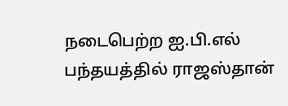நடைபெற்ற ஐ.பி.எல் பந்தயத்தில் ராஜஸ்தான்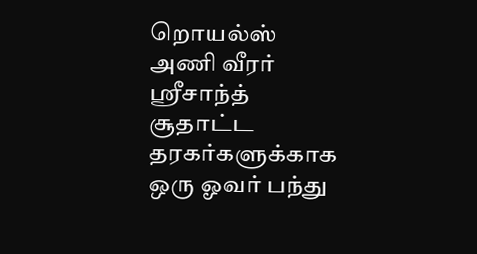றொயல்ஸ் அணி வீரர் ஸ்ரீசாந்த் சூதாட்ட தரகர்களுக்காக ஒரு ஓவர் பந்து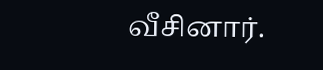வீசினார்.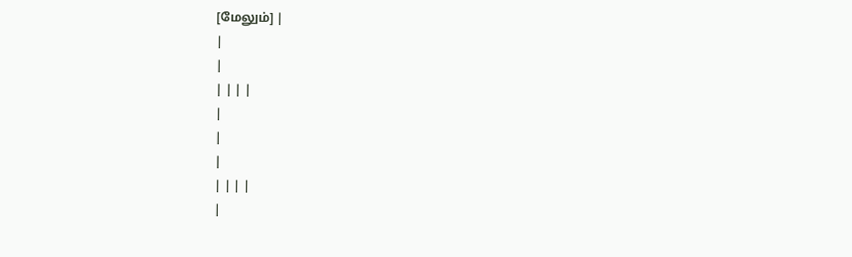[மேலும்] |
|
|
| | | |
|
|
|
| | | |
|